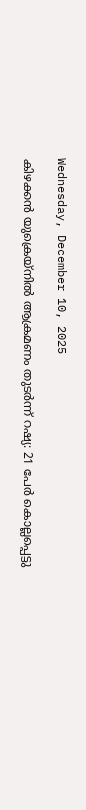Wednesday, December 10, 2025

കിഴക്കൻ യുക്രെയ്നിൽ ആക്രമണം തുടർന്ന് റഷ്യ: 21 പേർ കൊല്ലപ്പെട്ടു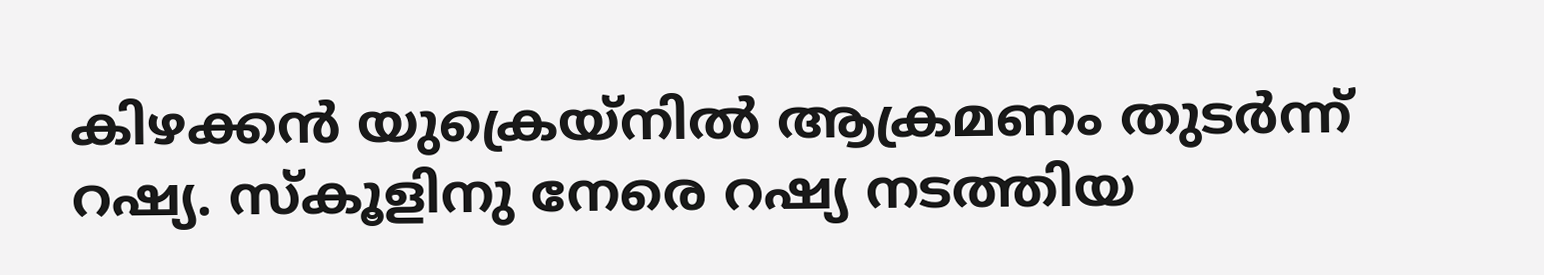കിഴക്കൻ യുക്രെയ്നിൽ ആക്രമണം തുടർന്ന് റഷ്യ. സ്കൂളിനു നേരെ റഷ്യ നടത്തിയ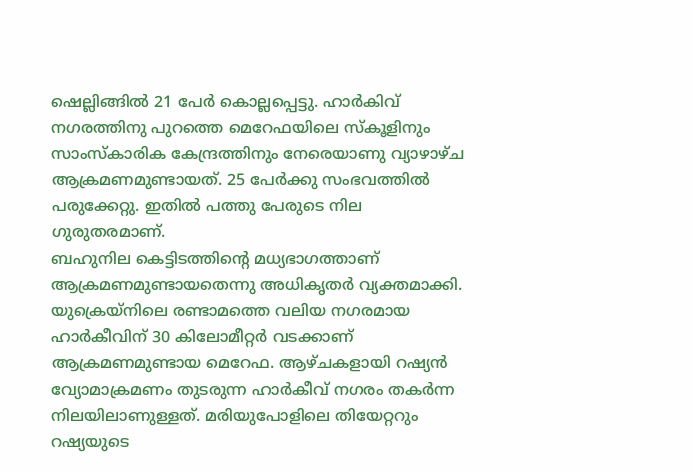ഷെല്ലിങ്ങിൽ 21 പേർ കൊല്ലപ്പെട്ടു. ഹാർകിവ് നഗരത്തിനു പുറത്തെ മെറേഫയിലെ സ്കൂളിനും സാംസ്കാരിക കേന്ദ്രത്തിനും നേരെയാണു വ്യാഴാഴ്ച ആക്രമണമുണ്ടായത്. 25 പേർക്കു സംഭവത്തിൽ പരുക്കേറ്റു. ഇതിൽ പത്തു പേരുടെ നില ഗുരുതരമാണ്.
ബഹുനില കെട്ടിടത്തിന്റെ മധ്യഭാഗത്താണ് ആക്രമണമുണ്ടായതെന്നു അധികൃതർ വ്യക്തമാക്കി. യുക്രെയ്നിലെ രണ്ടാമത്തെ വലിയ നഗരമായ ഹാർകീവിന് 30 കിലോമീറ്റർ വടക്കാണ് ആക്രമണമുണ്ടായ മെറേഫ. ആഴ്ചകളായി റഷ്യൻ വ്യോമാക്രമണം തുടരുന്ന ഹാർകീവ് നഗരം തകർന്ന നിലയിലാണുള്ളത്. മരിയുപോളിലെ തിയേറ്ററും റഷ്യയുടെ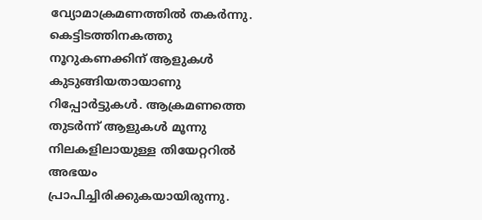വ്യോമാക്രമണത്തിൽ തകർന്നു. കെട്ടിടത്തിനകത്തു നൂറുകണക്കിന് ആളുകൾ കുടുങ്ങിയതായാണു റിപ്പോർട്ടുകൾ. ആക്രമണത്തെ തുടർന്ന് ആളുകൾ മൂന്നു നിലകളിലായുള്ള തിയേറ്ററിൽ അഭയം പ്രാപിച്ചിരിക്കുകയായിരുന്നു.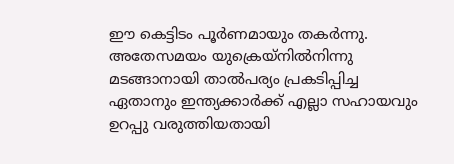ഈ കെട്ടിടം പൂർണമായും തകർന്നു. അതേസമയം യുക്രെയ്നിൽനിന്നു മടങ്ങാനായി താൽപര്യം പ്രകടിപ്പിച്ച ഏതാനും ഇന്ത്യക്കാർക്ക് എല്ലാ സഹായവും ഉറപ്പു വരുത്തിയതായി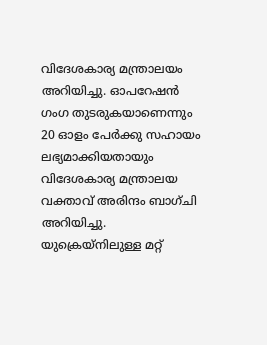വിദേശകാര്യ മന്ത്രാലയം അറിയിച്ചു. ഓപറേഷൻ ഗംഗ തുടരുകയാണെന്നും 20 ഓളം പേർക്കു സഹായം ലഭ്യമാക്കിയതായും വിദേശകാര്യ മന്ത്രാലയ വക്താവ് അരിന്ദം ബാഗ്ചി അറിയിച്ചു. യുക്രെയ്നിലുള്ള മറ്റ്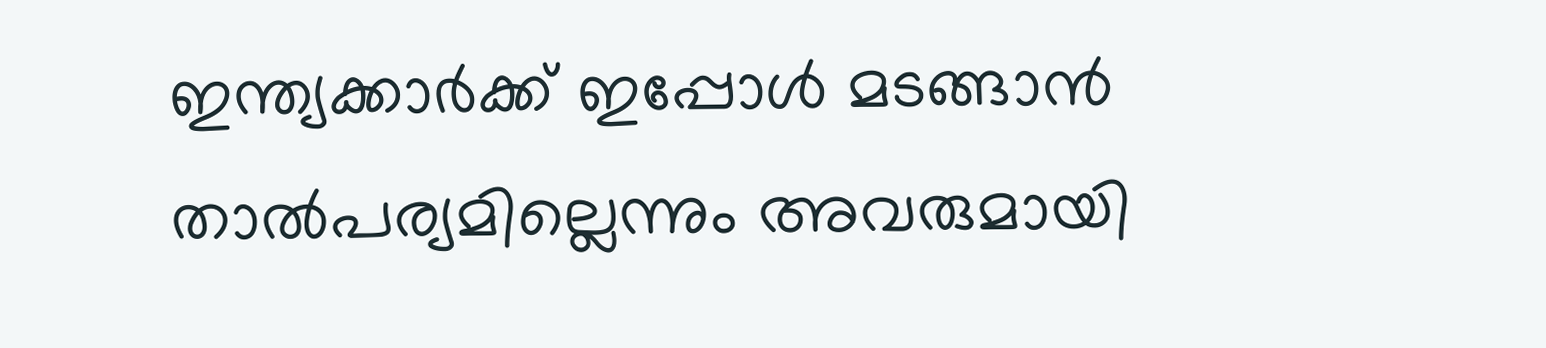ഇന്ത്യക്കാർക്ക് ഇപ്പോൾ മടങ്ങാൻ താൽപര്യമില്ലെന്നും അവരുമായി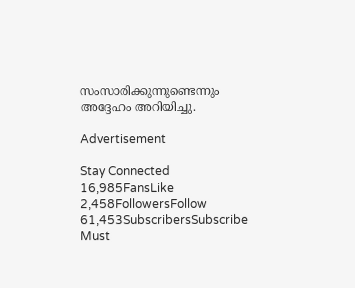സംസാരിക്കുന്നുണ്ടെന്നും അദ്ദേഹം അറിയിച്ചു.

Advertisement

Stay Connected
16,985FansLike
2,458FollowersFollow
61,453SubscribersSubscribe
Must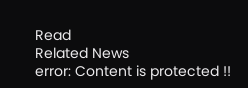Read
Related News
error: Content is protected !!